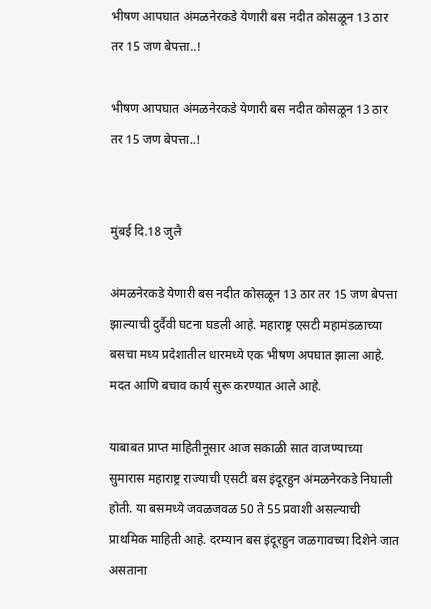भीषण आपघात अंमळनेरकडे येणारी बस नदीत कोसळून 13 ठार तर 15 जण बेपत्ता..!

भीषण आपघात अंमळनेरकडे येणारी बस नदीत कोसळून 13 ठार तर 15 जण बेपत्ता..!


मुंबई दि.18 जुलै

अंमळनेरकडे येणारी बस नदीत कोसळून 13 ठार तर 15 जण बेपत्ता झाल्याची दुर्दैवी घटना घडली आहे. महाराष्ट्र एसटी महामंडळाच्या बसचा मध्य प्रदेशातील धारमध्ये एक भीषण अपघात झाला आहे. मदत आणि बचाव कार्य सुरू करण्यात आले आहे.

याबाबत प्राप्त माहितीनूसार आज सकाळी सात वाजण्याच्या सुमारास महाराष्ट्र राज्याची एसटी बस इंदूरहुन अंमळनेरकडे निघाली होती. या बसमध्ये जवळजवळ 50 ते 55 प्रवाशी असल्याची प्राथमिक माहिती आहे. दरम्यान बस इंदूरहुन जळगावच्या दिशेने जात असताना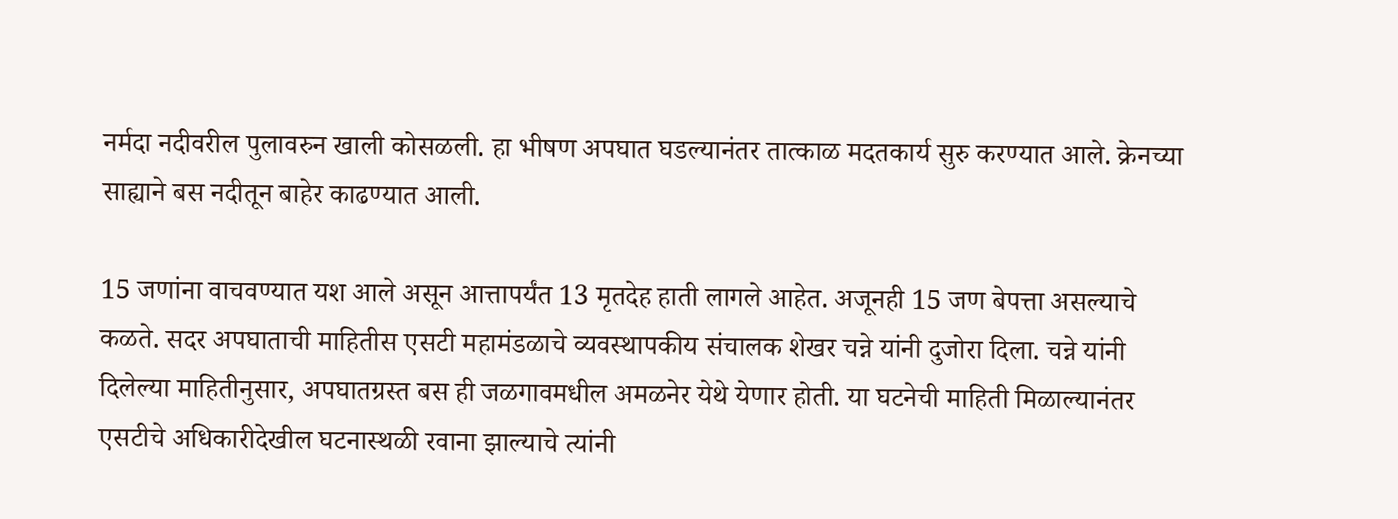नर्मदा नदीवरील पुलावरुन खाली कोसळली. हा भीषण अपघात घडल्यानंतर तात्काळ मदतकार्य सुरु करण्यात आले. क्रेनच्या साह्याने बस नदीतून बाहेर काढण्यात आली.

15 जणांना वाचवण्यात यश आले असून आत्तापर्यंत 13 मृतदेह हाती लागले आहेत. अजूनही 15 जण बेपत्ता असल्याचे कळते. सदर अपघाताची माहितीस एसटी महामंडळाचे व्यवस्थापकीय संचालक शेखर चन्ने यांनी दुजोरा दिला. चन्ने यांनी दिलेल्या माहितीनुसार, अपघातग्रस्त बस ही जळगावमधील अमळनेर येथे येणार होती. या घटनेची माहिती मिळाल्यानंतर एसटीचे अधिकारीदेखील घटनास्थळी रवाना झाल्याचे त्यांनी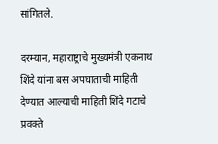सांगितले.

दरम्यान, महाराष्ट्राचे मुख्यमंत्री एकनाथ शिंदे यांना बस अपघाताची माहिती देण्यात आल्याची माहिती शिंदे गटाचे प्रवक्ते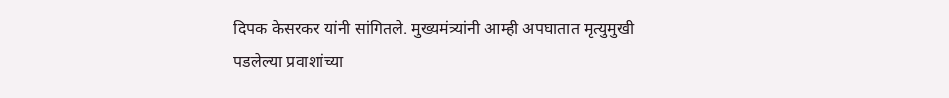दिपक केसरकर यांनी सांगितले. मुख्यमंत्र्यांनी आम्ही अपघातात मृत्युमुखी पडलेल्या प्रवाशांच्या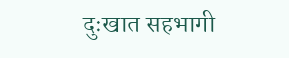दुःखात सहभागी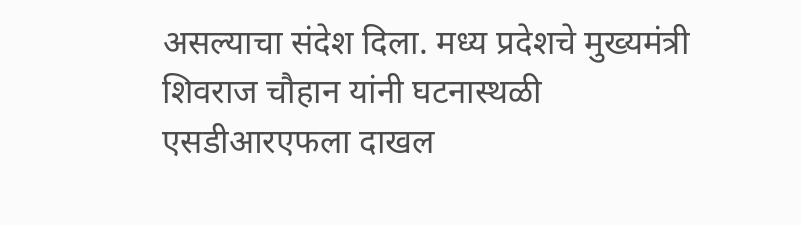असल्याचा संदेश दिला. मध्य प्रदेशचे मुख्यमंत्री शिवराज चौहान यांनी घटनास्थळी एसडीआरएफला दाखल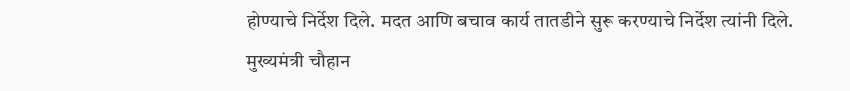होण्याचे निर्देश दिले. मदत आणि बचाव कार्य तातडीने सुरू करण्याचे निर्देश त्यांनी दिले. मुख्यमंत्री चौहान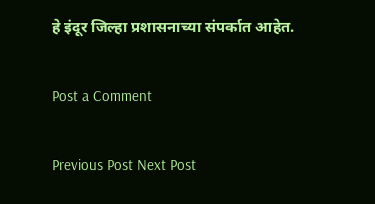हे इंदूर जिल्हा प्रशासनाच्या संपर्कात आहेत.

Post a Comment

Previous Post Next Post